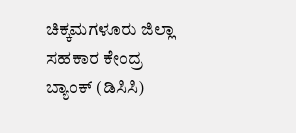ಚಿಕ್ಕಮಗಳೂರು ಜಿಲ್ಲಾ ಸಹಕಾರ ಕೇಂದ್ರ ಬ್ಯಾಂಕ್ (ಡಿಸಿಸಿ)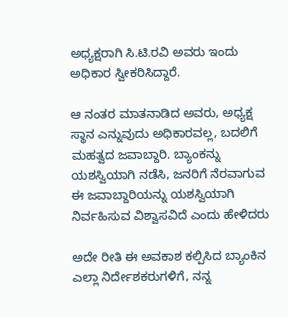ಅಧ್ಯಕ್ಷರಾಗಿ ಸಿ.ಟಿ.ರವಿ ಅವರು ಇಂದು ಅಧಿಕಾರ ಸ್ವೀಕರಿಸಿದ್ದಾರೆ.

ಆ ನಂತರ ಮಾತನಾಡಿದ ಅವರು, ಅಧ್ಯಕ್ಷ ಸ್ಥಾನ ಎನ್ನುವುದು ಅಧಿಕಾರವಲ್ಲ, ಬದಲಿಗೆ ಮಹತ್ವದ ಜವಾಬ್ದಾರಿ. ಬ್ಯಾಂಕನ್ನು ಯಶಸ್ವಿಯಾಗಿ ನಡೆಸಿ, ಜನರಿಗೆ ನೆರವಾಗುವ ಈ ಜವಾಬ್ದಾರಿಯನ್ನು ಯಶಸ್ವಿಯಾಗಿ ನಿರ್ವಹಿಸುವ ವಿಶ್ವಾಸವಿದೆ ಎಂದು ಹೇಳಿದರು

ಅದೇ ರೀತಿ ಈ ಅವಕಾಶ ಕಲ್ಪಿಸಿದ ಬ್ಯಾಂಕಿನ ಎಲ್ಲಾ ನಿರ್ದೇಶಕರುಗಳಿಗೆ, ನನ್ನ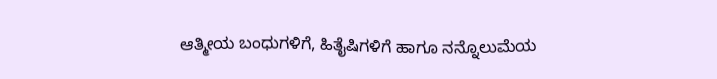ಆತ್ಮೀಯ ಬಂಧುಗಳಿಗೆ, ಹಿತೈಷಿಗಳಿಗೆ ಹಾಗೂ ನನ್ನೊಲುಮೆಯ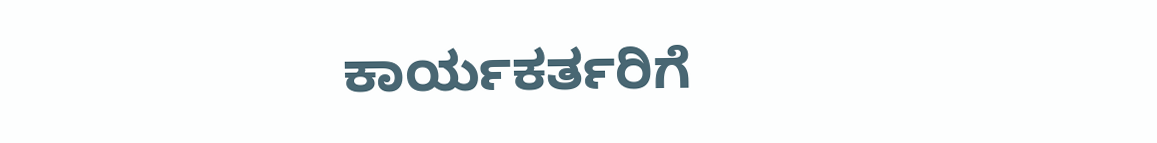ಕಾರ್ಯಕರ್ತರಿಗೆ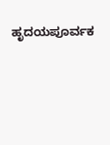ಹೃದಯಪೂರ್ವಕ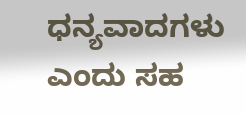ಧನ್ಯವಾದಗಳು ಎಂದು ಸಹ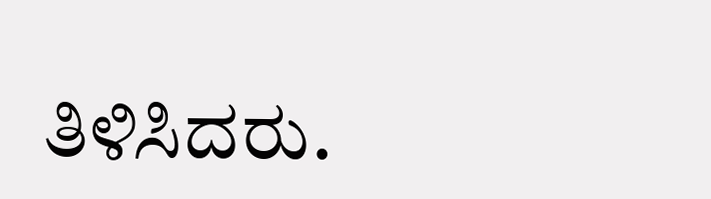ತಿಳಿಸಿದರು.